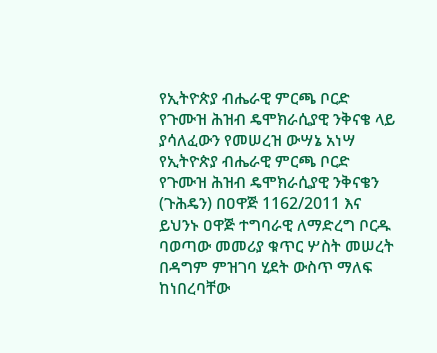የኢትዮጵያ ብሔራዊ ምርጫ ቦርድ የጉሙዝ ሕዝብ ዴሞክራሲያዊ ንቅናቄ ላይ ያሳለፈውን የመሠረዝ ውሣኔ አነሣ
የኢትዮጵያ ብሔራዊ ምርጫ ቦርድ የጉሙዝ ሕዝብ ዴሞክራሲያዊ ንቅናቄን (ጉሕዴን) በዐዋጅ 1162/2011 እና ይህንኑ ዐዋጅ ተግባራዊ ለማድረግ ቦርዱ ባወጣው መመሪያ ቁጥር ሦስት መሠረት በዳግም ምዝገባ ሂደት ውስጥ ማለፍ ከነበረባቸው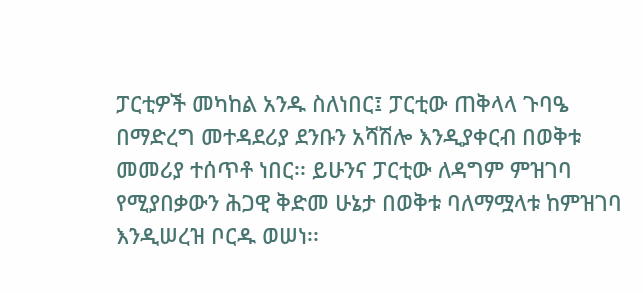ፓርቲዎች መካከል አንዱ ስለነበር፤ ፓርቲው ጠቅላላ ጉባዔ በማድረግ መተዳደሪያ ደንቡን አሻሽሎ እንዲያቀርብ በወቅቱ መመሪያ ተሰጥቶ ነበር፡፡ ይሁንና ፓርቲው ለዳግም ምዝገባ የሚያበቃውን ሕጋዊ ቅድመ ሁኔታ በወቅቱ ባለማሟላቱ ከምዝገባ እንዲሠረዝ ቦርዱ ወሠነ፡፡